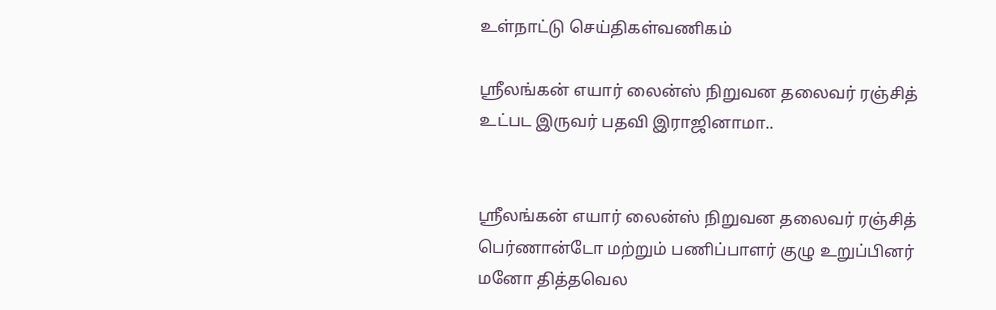உள்நாட்டு செய்திகள்வணிகம்

ஶ்ரீலங்கன் எயார் லைன்ஸ் நிறுவன தலைவர் ரஞ்சித் உட்பட இருவர் பதவி இராஜினாமா..


ஶ்ரீலங்கன் எயார் லைன்ஸ் நிறுவன தலைவர் ரஞ்சித் பெர்ணான்டோ மற்றும் பணிப்பாளர் குழு உறுப்பினர் மனோ தித்தவெல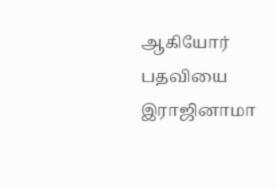ஆகியோர் பதவியை இராஜினாமா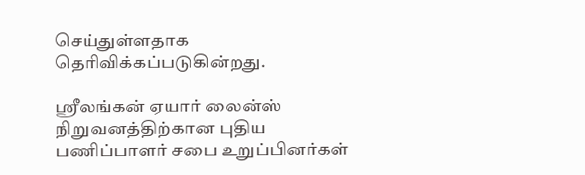செய்துள்ளதாக தெரிவிக்கப்படுகின்றது.

ஶ்ரீலங்கன் ஏயார் லைன்ஸ் நிறுவனத்திற்கான புதிய பணிப்பாளர் சபை உறுப்பினர்கள்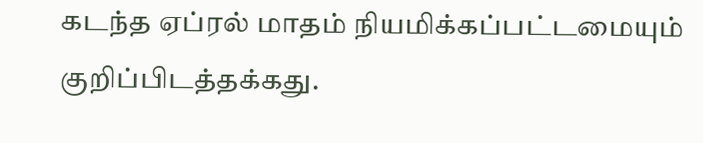கடந்த ஏப்ரல் மாதம் நியமிக்கப்பட்டமையும் குறிப்பிடத்தக்கது.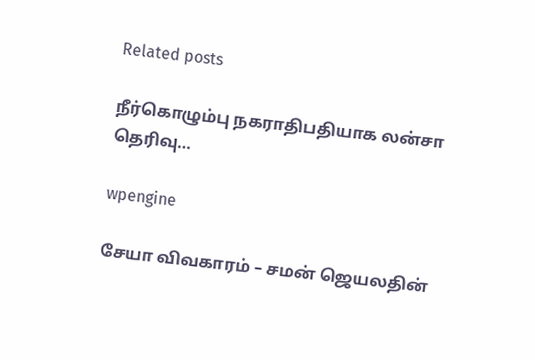Related posts

நீர்கொழும்பு நகராதிபதியாக லன்சா தெரிவு…

wpengine

சேயா விவகாரம் – சமன் ஜெயலதின்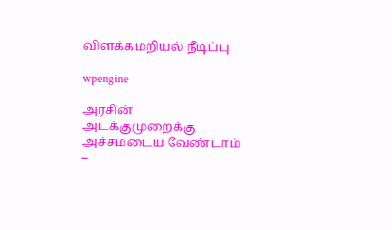விளக்கமறியல் நீடிப்பு

wpengine

அரசின் அடக்குமுறைக்கு அச்சமடைய வேண்டாம் –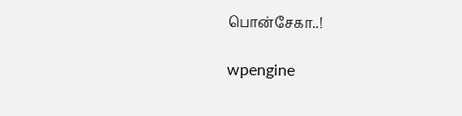பொன்சேகா..!

wpengine